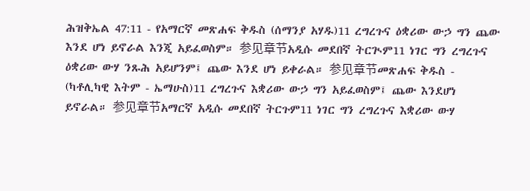ሕዝቅኤል 47:11 - የአማርኛ መጽሐፍ ቅዱስ (ሰማንያ አሃዱ)11 ረግረጉና ዕቋሪው ውኃ ግን ጨው እንደ ሆነ ይኖራል እንጂ አይፈወስም። 参见章节አዲሱ መደበኛ ትርጒም11 ነገር ግን ረግረጉና ዕቋሪው ውሃ ንጹሕ አይሆንም፤ ጨው እንደ ሆነ ይቀራል። 参见章节መጽሐፍ ቅዱስ - (ካቶሊካዊ እትም - ኤማሁስ)11 ረግረጉና እቋሪው ውኃ ግን አይፈወስም፤ ጨው እንደሆነ ይኖራል። 参见章节አማርኛ አዲሱ መደበኛ ትርጉም11 ነገር ግን ረግረጉና እቋሪው ውሃ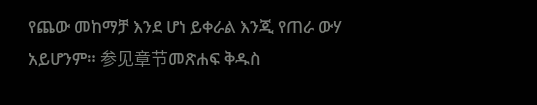የጨው መከማቻ እንደ ሆነ ይቀራል እንጂ የጠራ ውሃ አይሆንም። 参见章节መጽሐፍ ቅዱስ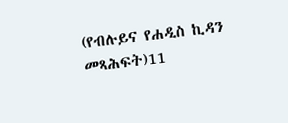(የብሉይና የሐዲስ ኪዳን መጻሕፍት)11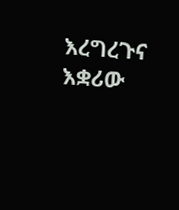እረግረጉና እቋሪው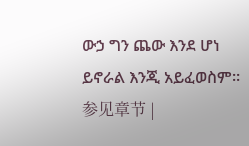ውኃ ግን ጨው እንደ ሆነ ይኖራል እንጂ አይፈወስም። 参见章节 |